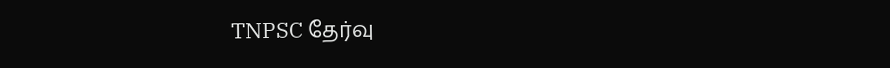TNPSC தேர்வு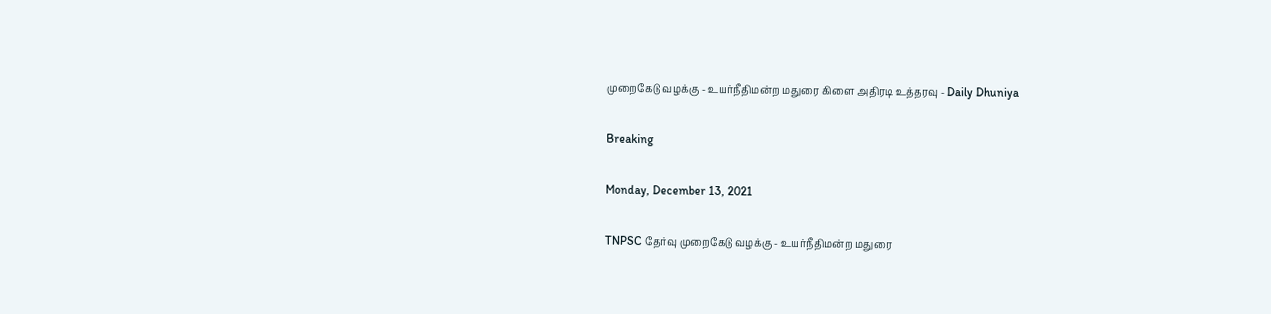முறைகேடு வழக்கு - உயர்நீதிமன்ற மதுரை கிளை அதிரடி உத்தரவு - Daily Dhuniya

Breaking

Monday, December 13, 2021

TNPSC தேர்வு முறைகேடு வழக்கு - உயர்நீதிமன்ற மதுரை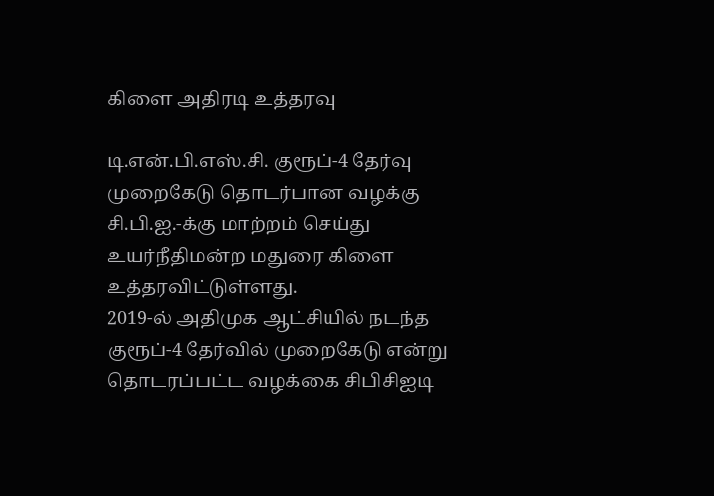கிளை அதிரடி உத்தரவு

டி.என்.பி.எஸ்.சி. குரூப்-4 தேர்வு முறைகேடு தொடர்பான வழக்கு சி.பி.ஐ.-க்கு மாற்றம் செய்து உயர்நீதிமன்ற மதுரை கிளை உத்தரவிட்டுள்ளது.
2019-ல் அதிமுக ஆட்சியில் நடந்த குரூப்-4 தேர்வில் முறைகேடு என்று தொடரப்பட்ட வழக்கை சிபிசிஐடி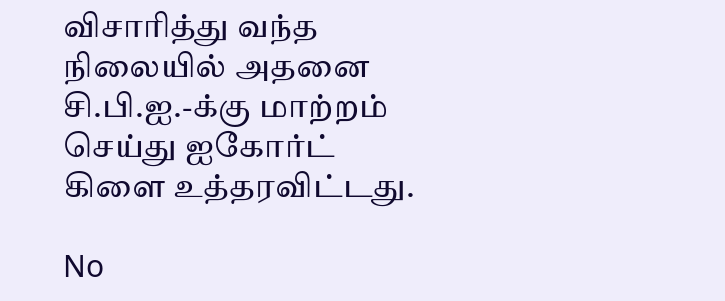விசாரித்து வந்த நிலையில் அதனை சி.பி.ஐ.-க்கு மாற்றம் செய்து ஐகோர்ட் கிளை உத்தரவிட்டது.

No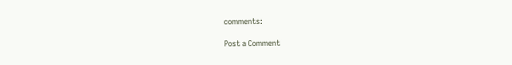comments:

Post a Comment